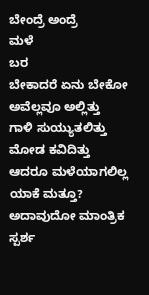ಬೇಂದ್ರೆ ಅಂದ್ರೆ
ಮಳೆ
ಬರ
ಬೇಕಾದರೆ ಏನು ಬೇಕೋ
ಅವೆಲ್ಲವೂ ಅಲ್ಲಿತ್ತು
ಗಾಳಿ ಸುಯ್ಯುತಲಿತ್ತು
ಮೋಡ ಕವಿದಿತ್ತು
ಆದರೂ ಮಳೆಯಾಗಲಿಲ್ಲ
ಯಾಕೆ ಮತ್ತೂ?
ಅದಾವುದೋ ಮಾಂತ್ರಿಕ ಸ್ಪರ್ಶ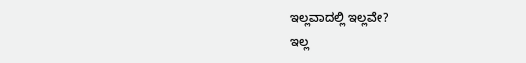ಇಲ್ಲವಾದಲ್ಲಿ ಇಲ್ಲವೇ?
ಇಲ್ಲ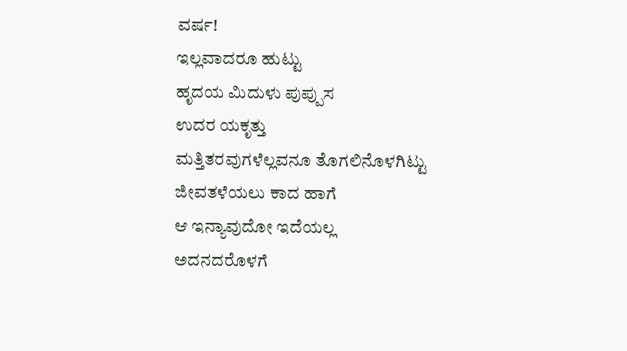ವರ್ಷ!
ಇಲ್ಲವಾದರೂ ಹುಟ್ಟು
ಹೃದಯ ಮಿದುಳು ಪುಪ್ಪುಸ
ಉದರ ಯಕೃತ್ತು
ಮತ್ತಿತರವುಗಳೆಲ್ಲವನೂ ತೊಗಲಿನೊಳಗಿಟ್ಟು
ಜೀವತಳೆಯಲು ಕಾದ ಹಾಗೆ
ಆ ಇನ್ಯಾವುದೋ ಇದೆಯಲ್ಲ
ಅದನದರೊಳಗೆ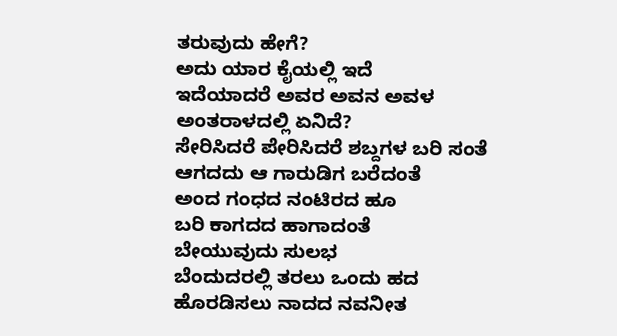ತರುವುದು ಹೇಗೆ?
ಅದು ಯಾರ ಕೈಯಲ್ಲಿ ಇದೆ
ಇದೆಯಾದರೆ ಅವರ ಅವನ ಅವಳ
ಅಂತರಾಳದಲ್ಲಿ ಏನಿದೆ?
ಸೇರಿಸಿದರೆ ಪೇರಿಸಿದರೆ ಶಬ್ದಗಳ ಬರಿ ಸಂತೆ
ಆಗದದು ಆ ಗಾರುಡಿಗ ಬರೆದಂತೆ
ಅಂದ ಗಂಧದ ನಂಟಿರದ ಹೂ
ಬರಿ ಕಾಗದದ ಹಾಗಾದಂತೆ
ಬೇಯುವುದು ಸುಲಭ
ಬೆಂದುದರಲ್ಲಿ ತರಲು ಒಂದು ಹದ
ಹೊರಡಿಸಲು ನಾದದ ನವನೀತ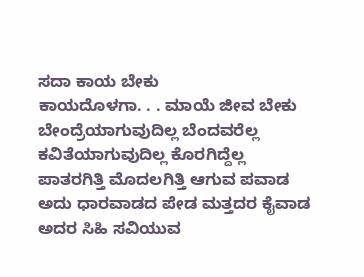ಸದಾ ಕಾಯ ಬೇಕು
ಕಾಯದೊಳಗಾ. . . ಮಾಯೆ ಜೀವ ಬೇಕು
ಬೇಂದ್ರೆಯಾಗುವುದಿಲ್ಲ ಬೆಂದವರೆಲ್ಲ
ಕವಿತೆಯಾಗುವುದಿಲ್ಲ ಕೊರಗಿದ್ದೆಲ್ಲ
ಪಾತರಗಿತ್ತಿ ಮೊದಲಗಿತ್ತಿ ಆಗುವ ಪವಾಡ
ಅದು ಧಾರವಾಡದ ಪೇಡ ಮತ್ತದರ ಕೈವಾಡ
ಅದರ ಸಿಹಿ ಸವಿಯುವ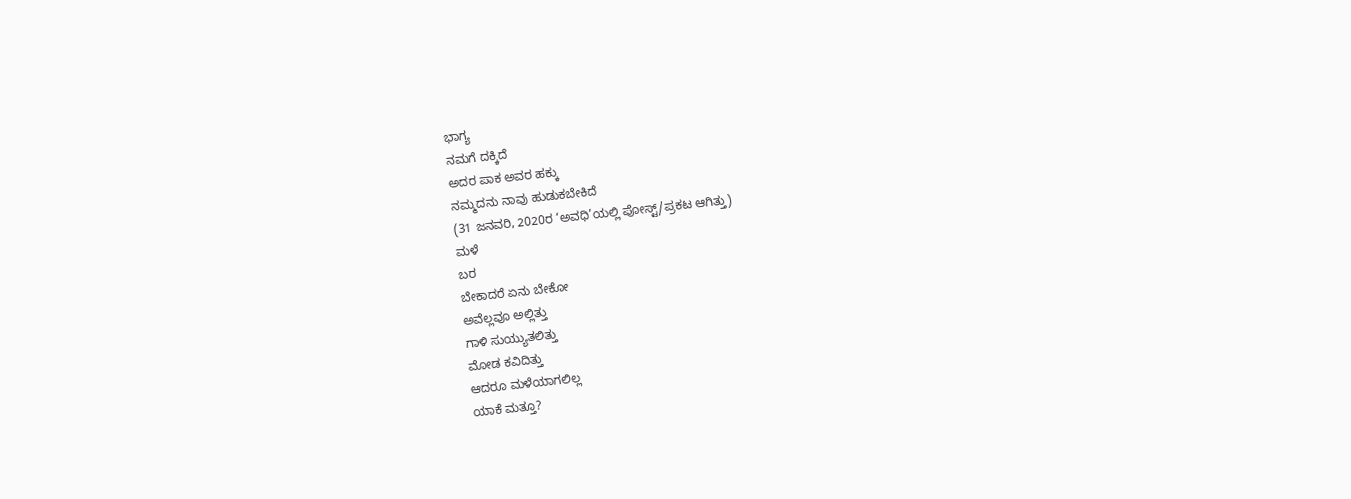ಭಾಗ್ಯ
ನಮಗೆ ದಕ್ಕಿದೆ
ಅದರ ಪಾಕ ಅವರ ಹಕ್ಕು
ನಮ್ಮದನು ನಾವು ಹುಡುಕಬೇಕಿದೆ
(31 ಜನವರಿ, 2020ರ ‘ಅವಧಿ’ಯಲ್ಲಿ ಪೋಸ್ಟ್/ಪ್ರಕಟ ಆಗಿತ್ತು)
ಮಳೆ
ಬರ
ಬೇಕಾದರೆ ಏನು ಬೇಕೋ
ಅವೆಲ್ಲವೂ ಅಲ್ಲಿತ್ತು
ಗಾಳಿ ಸುಯ್ಯುತಲಿತ್ತು
ಮೋಡ ಕವಿದಿತ್ತು
ಆದರೂ ಮಳೆಯಾಗಲಿಲ್ಲ
ಯಾಕೆ ಮತ್ತೂ?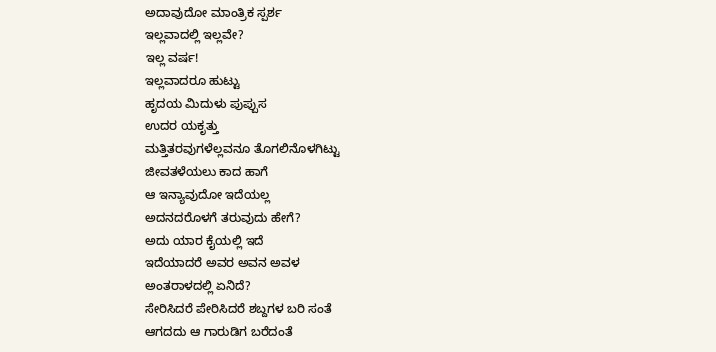ಅದಾವುದೋ ಮಾಂತ್ರಿಕ ಸ್ಪರ್ಶ
ಇಲ್ಲವಾದಲ್ಲಿ ಇಲ್ಲವೇ?
ಇಲ್ಲ ವರ್ಷ!
ಇಲ್ಲವಾದರೂ ಹುಟ್ಟು
ಹೃದಯ ಮಿದುಳು ಪುಪ್ಪುಸ
ಉದರ ಯಕೃತ್ತು
ಮತ್ತಿತರವುಗಳೆಲ್ಲವನೂ ತೊಗಲಿನೊಳಗಿಟ್ಟು
ಜೀವತಳೆಯಲು ಕಾದ ಹಾಗೆ
ಆ ಇನ್ಯಾವುದೋ ಇದೆಯಲ್ಲ
ಅದನದರೊಳಗೆ ತರುವುದು ಹೇಗೆ?
ಅದು ಯಾರ ಕೈಯಲ್ಲಿ ಇದೆ
ಇದೆಯಾದರೆ ಅವರ ಅವನ ಅವಳ
ಅಂತರಾಳದಲ್ಲಿ ಏನಿದೆ?
ಸೇರಿಸಿದರೆ ಪೇರಿಸಿದರೆ ಶಬ್ದಗಳ ಬರಿ ಸಂತೆ
ಆಗದದು ಆ ಗಾರುಡಿಗ ಬರೆದಂತೆ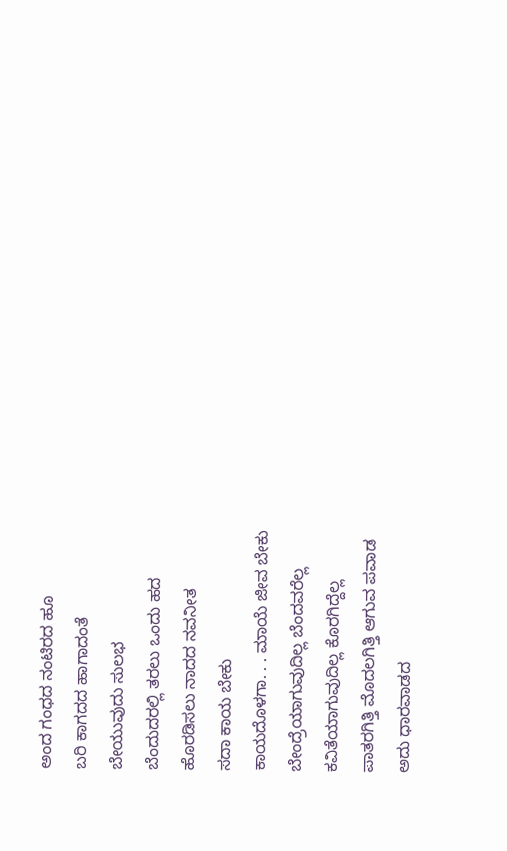ಅಂದ ಗಂಧದ ನಂಟಿರದ ಹೂ
ಬರಿ ಕಾಗದದ ಹಾಗಾದಂತೆ
ಬೇಯುವುದು ಸುಲಭ
ಬೆಂದುದರಲ್ಲಿ ತರಲು ಒಂದು ಹದ
ಹೊರಡಿಸಲು ನಾದದ ನವನೀತ
ಸದಾ ಕಾಯ ಬೇಕು
ಕಾಯದೊಳಗಾ. . . ಮಾಯೆ ಜೀವ ಬೇಕು
ಬೇಂದ್ರೆಯಾಗುವುದಿಲ್ಲ ಬೆಂದವರೆಲ್ಲ
ಕವಿತೆಯಾಗುವುದಿಲ್ಲ ಕೊರಗಿದ್ದೆಲ್ಲ
ಪಾತರಗಿತ್ತಿ ಮೊದಲಗಿತ್ತಿ ಆಗುವ ಪವಾಡ
ಅದು ಧಾರವಾಡದ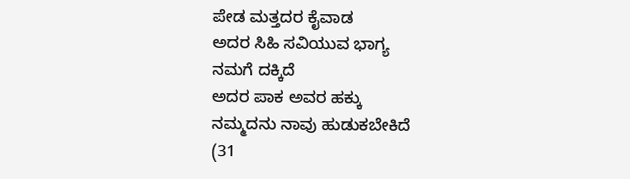ಪೇಡ ಮತ್ತದರ ಕೈವಾಡ
ಅದರ ಸಿಹಿ ಸವಿಯುವ ಭಾಗ್ಯ
ನಮಗೆ ದಕ್ಕಿದೆ
ಅದರ ಪಾಕ ಅವರ ಹಕ್ಕು
ನಮ್ಮದನು ನಾವು ಹುಡುಕಬೇಕಿದೆ
(31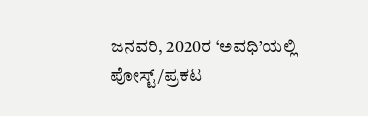ಜನವರಿ, 2020ರ ‘ಅವಧಿ’ಯಲ್ಲಿ ಪೋಸ್ಟ್/ಪ್ರಕಟ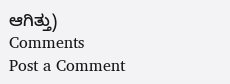ಆಗಿತ್ತು)
Comments
Post a Comment